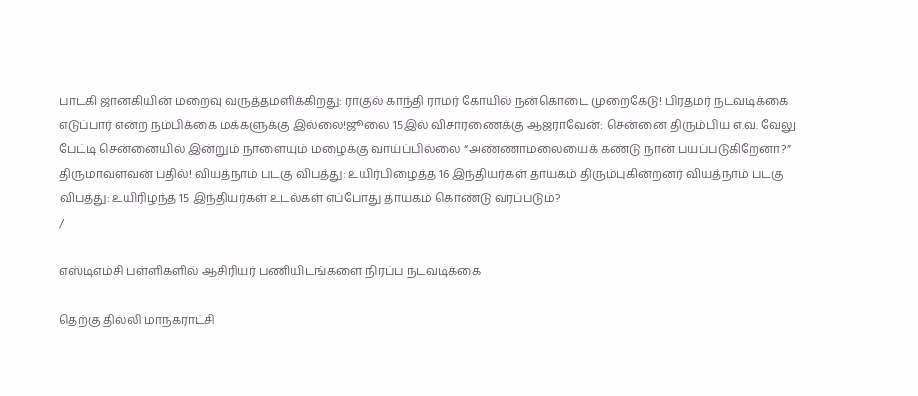பாடகி ஜானகியின் மறைவு வருத்தமளிக்கிறது: ராகுல் காந்தி ராமர் கோயில் நன்கொடை முறைகேடு! பிரதமர் நடவடிக்கை எடுப்பார் என்ற நம்பிக்கை மக்களுக்கு இல்லை!ஜூலை 15இல் விசாரணைக்கு ஆஜராவேன்: சென்னை திரும்பிய எ.வ. வேலு பேட்டி சென்னையில் இன்றும் நாளையும் மழைக்கு வாய்ப்பில்லை “அண்ணாமலையைக் கண்டு நான் பயப்படுகிறேனா?” திருமாவளவன் பதில்! வியத்நாம் படகு விபத்து: உயிர்பிழைத்த 16 இந்தியர்கள் தாயகம் திரும்புகின்றனர் வியத்நாம் படகு விபத்து: உயிரிழந்த 15 இந்தியர்கள் உடல்கள் எப்போது தாயகம் கொண்டு வரப்படும்?
/

எஸ்டிஎம்சி பள்ளிகளில் ஆசிரியர் பணியிடங்களை நிரப்ப நடவடிக்கை

தெற்கு தில்லி மாநகராட்சி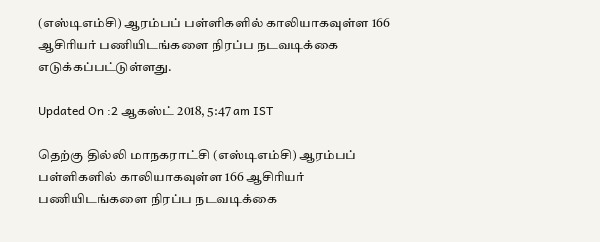(எஸ்டிஎம்சி) ஆரம்பப் பள்ளிகளில் காலியாகவுள்ள 166 ஆசிரியர் பணியிடங்களை நிரப்ப நடவடிக்கை எடுக்கப்பட்டுள்ளது.

Updated On :2 ஆகஸ்ட் 2018, 5:47 am IST

தெற்கு தில்லி மாநகராட்சி (எஸ்டிஎம்சி) ஆரம்பப் பள்ளிகளில் காலியாகவுள்ள 166 ஆசிரியர் பணியிடங்களை நிரப்ப நடவடிக்கை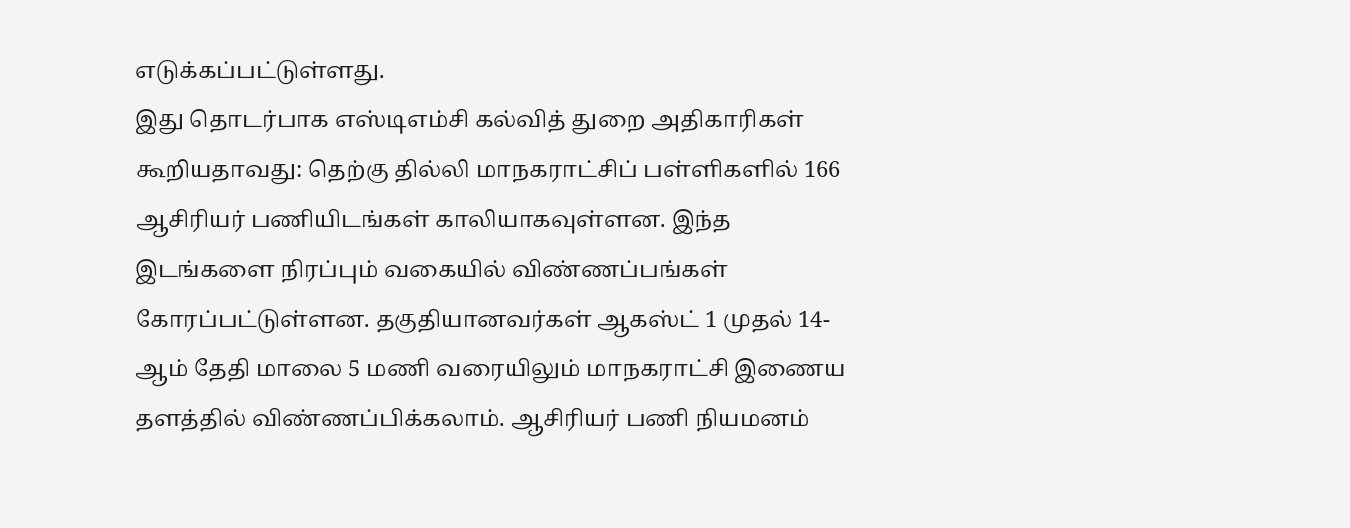எடுக்கப்பட்டுள்ளது.
இது தொடர்பாக எஸ்டிஎம்சி கல்வித் துறை அதிகாரிகள் கூறியதாவது: தெற்கு தில்லி மாநகராட்சிப் பள்ளிகளில் 166 ஆசிரியர் பணியிடங்கள் காலியாகவுள்ளன. இந்த இடங்களை நிரப்பும் வகையில் விண்ணப்பங்கள் கோரப்பட்டுள்ளன. தகுதியானவர்கள் ஆகஸ்ட் 1 முதல் 14- ஆம் தேதி மாலை 5 மணி வரையிலும் மாநகராட்சி இணைய தளத்தில் விண்ணப்பிக்கலாம். ஆசிரியர் பணி நியமனம்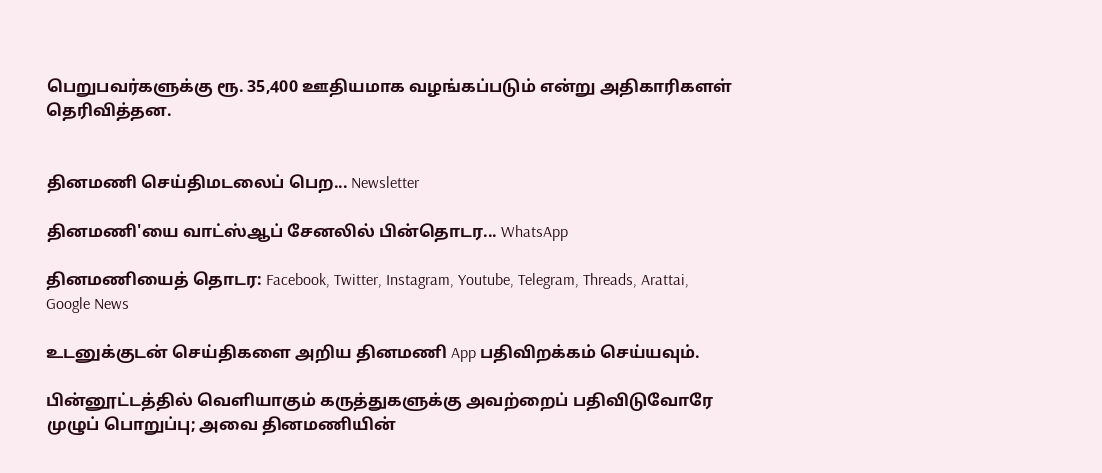பெறுபவர்களுக்கு ரூ. 35,400 ஊதியமாக வழங்கப்படும் என்று அதிகாரிகளள் தெரிவித்தன.


தினமணி செய்திமடலைப் பெற... Newsletter

தினமணி'யை வாட்ஸ்ஆப் சேனலில் பின்தொடர... WhatsApp

தினமணியைத் தொடர: Facebook, Twitter, Instagram, Youtube, Telegram, Threads, Arattai, Google News

உடனுக்குடன் செய்திகளை அறிய தினமணி App பதிவிறக்கம் செய்யவும்.

பின்னூட்டத்தில் வெளியாகும் கருத்துகளுக்கு அவற்றைப் பதிவிடுவோரே முழுப் பொறுப்பு; அவை தினமணியின்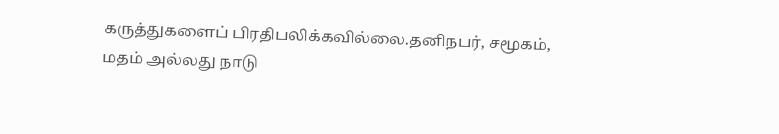கருத்துகளைப் பிரதிபலிக்கவில்லை.தனிநபர், சமூகம், மதம் அல்லது நாடு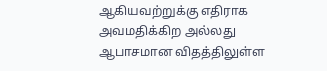ஆகியவற்றுக்கு எதிராக அவமதிக்கிற அல்லது ஆபாசமான விதத்திலுள்ள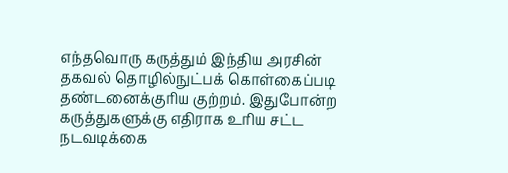எந்தவொரு கருத்தும் இந்திய அரசின் தகவல் தொழில்நுட்பக் கொள்கைப்படி தண்டனைக்குரிய குற்றம். இதுபோன்ற கருத்துகளுக்கு எதிராக உரிய சட்ட நடவடிக்கை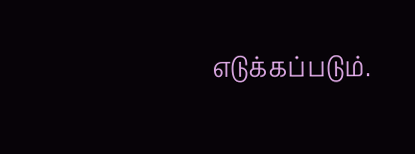எடுக்கப்படும்.